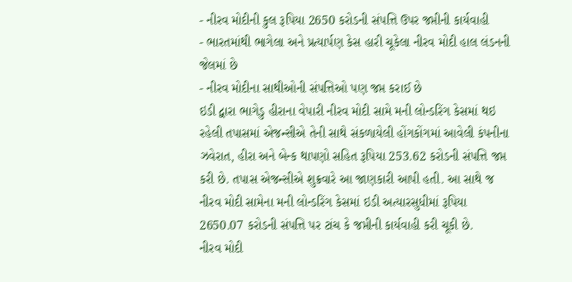- નીરવ મોદીની કુલ રૂપિયા 2650 કરોડની સંપત્તિ ઉપર જપ્તીની કાર્યવાહી
- ભારતમાંથી ભાગેલા અને પ્રત્યાર્પણ કેસ હારી ચૂકેલા નીરવ મોદી હાલ લંડનની જેલમાં છે
- નીરવ મોદીના સાથીઓની સંપત્તિઓ પણ જપ્ત કરાઈ છે
ઇડી દ્વારા ભાગેડુ હીરાના વેપારી નીરવ મોદી સામે મની લોન્ડરિંગ કેસમાં થઇ રહેલી તપાસમાં એજન્સીએ તેની સાથે સંકળાયેલી હોંગકોંગમાં આવેલી કંપનીના ઝવેરાત, હીરા અને બેન્ક થાપણો સહિત રૂપિયા 253.62 કરોડની સંપત્તિ જપ્ત કરી છે. તપાસ એજન્સીએ શુક્રવારે આ જાણકારી આપી હતી. આ સાથે જ નીરવ મોદી સામેના મની લોન્ડરિંગ કેસમાં ઇડી અત્યારસુધીમાં રૂપિયા 2650.07 કરોડની સંપત્તિ પર ટાંચ કે જપ્તીની કાર્યવાહી કરી ચૂકી છે.
નીરવ મોદી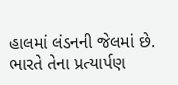હાલમાં લંડનની જેલમાં છે. ભારતે તેના પ્રત્યાર્પણ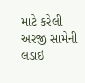માટે કરેલી અરજી સામેની લડાઇ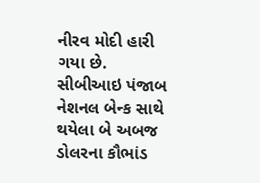નીરવ મોદી હારી ગયા છે. સીબીઆઇ પંજાબ નેશનલ બેન્ક સાથે થયેલા બે અબજ ડોલરના કૌભાંડ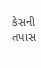કેસની તપાસ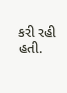કરી રહી હતી.